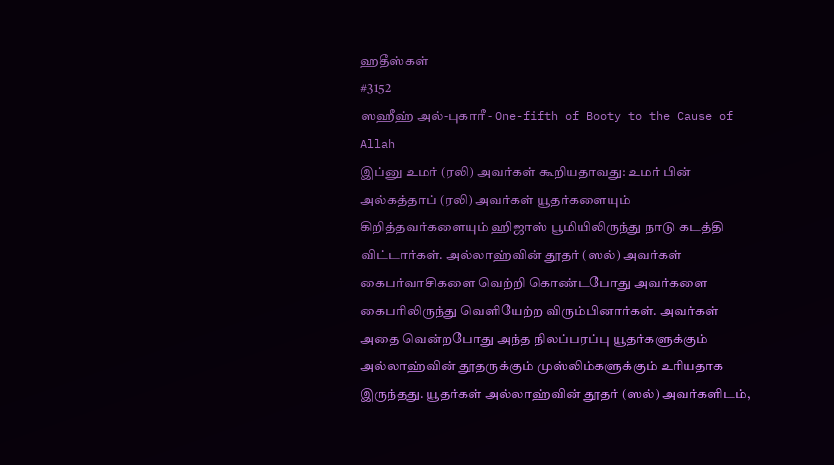ஹதீஸ்கள்
#3152
ஸஹீஹ் அல்-புகாரீ - One-fifth of Booty to the Cause of Allah
இப்னு உமர் (ரலி) அவர்கள் கூறியதாவது: உமர் பின் அல்கத்தாப் (ரலி) அவர்கள் யூதர்களையும் கிறித்தவர்களையும் ஹிஜாஸ் பூமியிலிருந்து நாடு கடத்தி விட்டார்கள். அல்லாஹ்வின் தூதர் (ஸல்) அவர்கள் கைபர்வாசிகளை வெற்றி கொண்டபோது அவர்களை கைபரிலிருந்து வெளியேற்ற விரும்பினார்கள். அவர்கள் அதை வென்றபோது அந்த நிலப்பரப்பு யூதர்களுக்கும் அல்லாஹ்வின் தூதருக்கும் முஸ்லிம்களுக்கும் உரியதாக இருந்தது. யூதர்கள் அல்லாஹ்வின் தூதர் (ஸல்) அவர்களிடம்,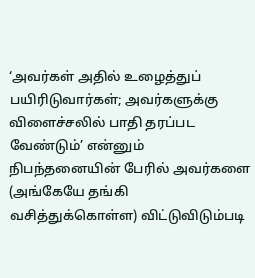‘அவர்கள் அதில் உழைத்துப் பயிரிடுவார்கள்; அவர்களுக்கு விளைச்சலில் பாதி தரப்பட வேண்டும்’ என்னும் நிபந்தனையின் பேரில் அவர்களை (அங்கேயே தங்கி வசித்துக்கொள்ள) விட்டுவிடும்படி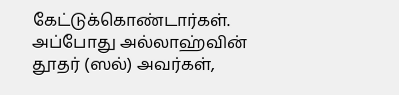கேட்டுக்கொண்டார்கள். அப்போது அல்லாஹ்வின் தூதர் (ஸல்) அவர்கள்,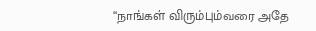‘‘நாங்கள் விரும்பும்வரை அதே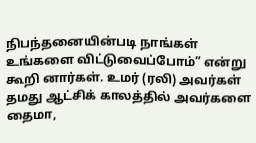நிபந்தனையின்படி நாங்கள் உங்களை விட்டுவைப்போம்” என்று கூறி னார்கள். உமர் (ரலி) அவர்கள் தமது ஆட்சிக் காலத்தில் அவர்களை தைமா,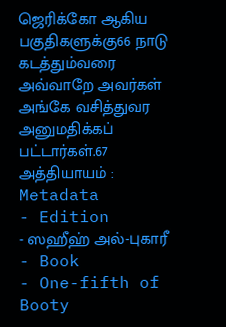ஜெரிக்கோ ஆகிய பகுதிகளுக்கு66 நாடு கடத்தும்வரை அவ்வாறே அவர்கள் அங்கே வசித்துவர அனுமதிக்கப் பட்டார்கள்.67 அத்தியாயம் :
Metadata
- Edition
- ஸஹீஹ் அல்-புகாரீ
- Book
- One-fifth of Booty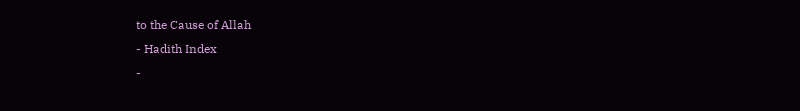to the Cause of Allah
- Hadith Index
-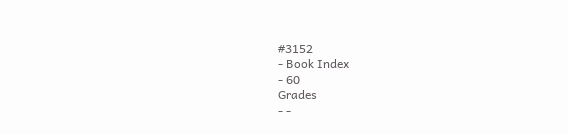#3152
- Book Index
- 60
Grades
- -